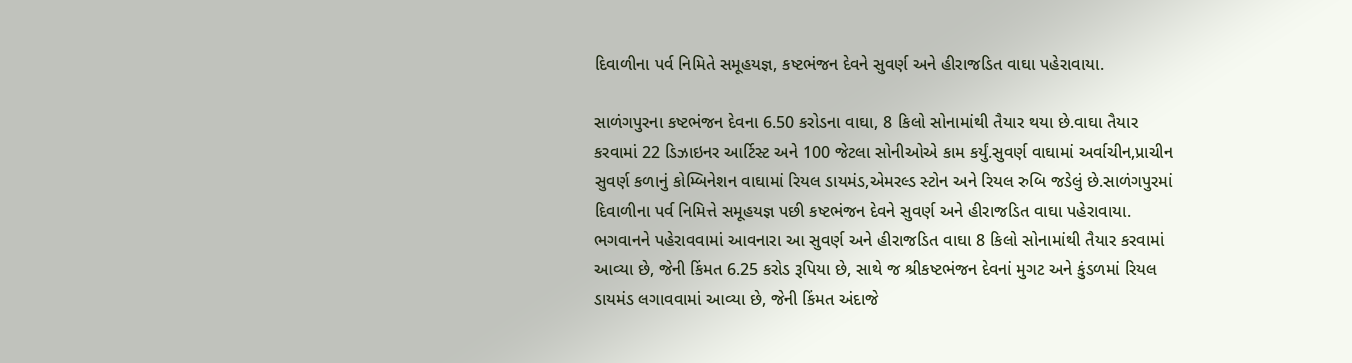દિવાળીના પર્વ નિમિતે સમૂહયજ્ઞ, કષ્ટભંજન દેવને સુવર્ણ અને હીરાજડિત વાઘા પહેરાવાયા.

સાળંગપુરના કષ્ટભંજન દેવના 6.50 કરોડના વાઘા, 8 કિલો સોનામાંથી તૈયાર થયા છે.વાઘા તૈયાર કરવામાં 22 ડિઝાઇનર આર્ટિસ્ટ અને 100 જેટલા સોનીઓએ કામ કર્યું.સુવર્ણ વાઘામાં અર્વાચીન,પ્રાચીન સુવર્ણ કળાનું કોમ્બિનેશન વાઘામાં રિયલ ડાયમંડ,એમરલ્ડ સ્ટોન અને રિયલ રુબિ જડેલું છે.સાળંગપુરમાં દિવાળીના પર્વ નિમિત્તે સમૂહયજ્ઞ પછી કષ્ટભંજન દેવને સુવર્ણ અને હીરાજડિત વાઘા પહેરાવાયા. ભગવાનને પહેરાવવામાં આવનારા આ સુવર્ણ અને હીરાજડિત વાઘા 8 કિલો સોનામાંથી તૈયાર કરવામાં આવ્યા છે, જેની કિંમત 6.25 કરોડ રૂપિયા છે, સાથે જ શ્રીકષ્ટભંજન દેવનાં મુગટ અને કુંડળમાં રિયલ ડાયમંડ લગાવવામાં આવ્યા છે, જેની કિંમત અંદાજે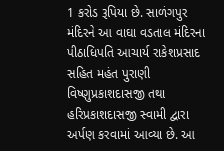1 કરોડ રૂપિયા છે. સાળંગપુર મંદિરને આ વાઘા વડતાલ મંદિરના પીઠાધિપતિ આચાર્ય રાકેશપ્રસાદ સહિત મહંત પુરાણી વિષ્ણુપ્રકાશદાસજી તથા હરિપ્રકાશદાસજી સ્વામી દ્વારા અર્પણ કરવામાં આવ્યા છે. આ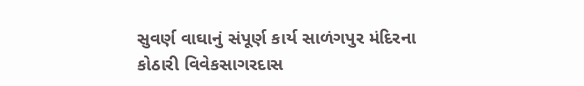સુવર્ણ વાઘાનું સંપૂર્ણ કાર્ય સાળંગપુર મંદિરના કોઠારી વિવેકસાગરદાસ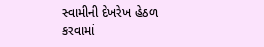સ્વામીની દેખરેખ હેઠળ કરવામાં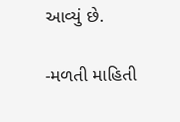આવ્યું છે.

-મળતી માહિતી